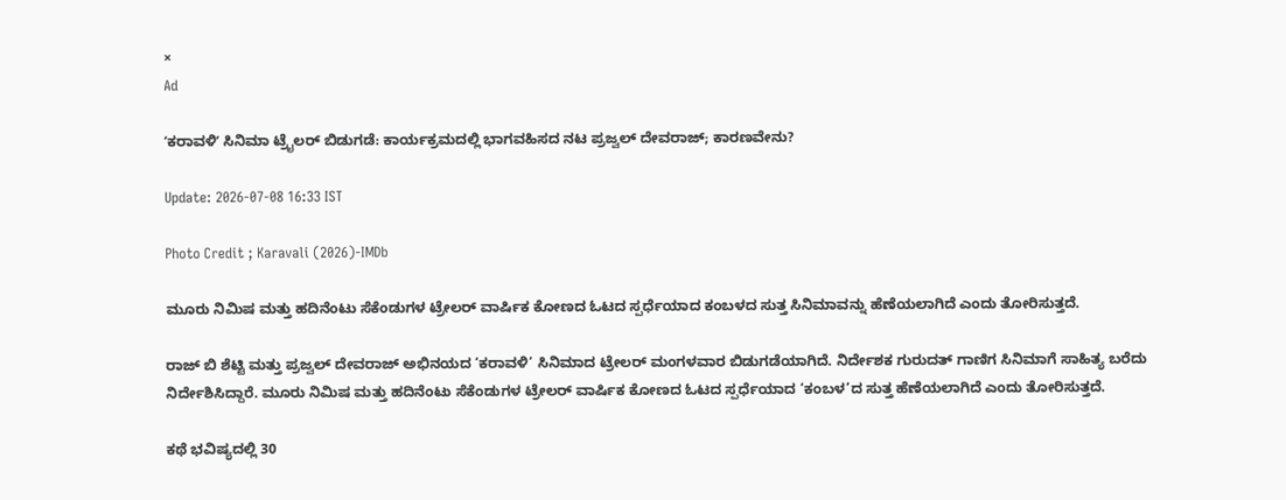×
Ad

ʼಕರಾವಳಿʼ ಸಿನಿಮಾ ಟ್ರೈಲರ್‌ ಬಿಡುಗಡೆ: ಕಾರ್ಯಕ್ರಮದಲ್ಲಿ ಭಾಗವಹಿಸದ ನಟ ಪ್ರಜ್ವಲ್ ದೇವರಾಜ್; ಕಾರಣವೇನು?

Update: 2026-07-08 16:33 IST

Photo Credit ; Karavali (2026)-IMDb

ಮೂರು ನಿಮಿಷ ಮತ್ತು ಹದಿನೆಂಟು ಸೆಕೆಂಡುಗಳ ಟ್ರೇಲರ್ ವಾರ್ಷಿಕ ಕೋಣದ ಓಟದ ಸ್ಪರ್ಧೆಯಾದ ಕಂಬಳದ ಸುತ್ತ ಸಿನಿಮಾವನ್ನು ಹೆಣೆಯಲಾಗಿದೆ ಎಂದು ತೋರಿಸುತ್ತದೆ.

ರಾಜ್ ಬಿ ಶೆಟ್ಟಿ ಮತ್ತು ಪ್ರಜ್ವಲ್ ದೇವರಾಜ್ ಅಭಿನಯದ ‘ಕರಾವಳಿ’ ಸಿನಿಮಾದ ಟ್ರೇಲರ್ ಮಂಗಳವಾರ ಬಿಡುಗಡೆಯಾಗಿದೆ. ನಿರ್ದೇಶಕ ಗುರುದತ್ ಗಾಣಿಗ ಸಿನಿಮಾಗೆ ಸಾಹಿತ್ಯ ಬರೆದು ನಿರ್ದೇಶಿಸಿದ್ದಾರೆ. ಮೂರು ನಿಮಿಷ ಮತ್ತು ಹದಿನೆಂಟು ಸೆಕೆಂಡುಗಳ ಟ್ರೇಲರ್ ವಾರ್ಷಿಕ ಕೋಣದ ಓಟದ ಸ್ಪರ್ಧೆಯಾದ ‘ಕಂಬಳ’ದ ಸುತ್ತ ಹೆಣೆಯಲಾಗಿದೆ ಎಂದು ತೋರಿಸುತ್ತದೆ.

ಕಥೆ ಭವಿಷ್ಯದಲ್ಲಿ 30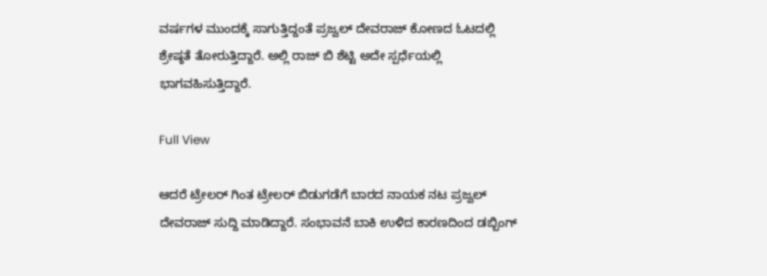ವರ್ಷಗಳ ಮುಂದಕ್ಕೆ ಸಾಗುತ್ತಿದ್ದಂತೆ ಪ್ರಜ್ವಲ್ ದೇವರಾಜ್ ಕೋಣದ ಓಟದಲ್ಲಿ ಶ್ರೇಷ್ಠತೆ ತೋರುತ್ತಿದ್ದಾರೆ. ಅಲ್ಲಿ ರಾಜ್ ಬಿ ಶೆಟ್ಟಿ ಅದೇ ಸ್ಪರ್ಧೆಯಲ್ಲಿ ಭಾಗವಹಿಸುತ್ತಿದ್ದಾರೆ.

Full View

ಆದರೆ ಟ್ರೇಲರ್ ಗಿಂತ ಟ್ರೇಲರ್ ಬಿಡುಗಡೆಗೆ ಬಾರದ ನಾಯಕ ನಟ ಪ್ರಜ್ವಲ್ ದೇವರಾಜ್ ಸುದ್ದಿ ಮಾಡಿದ್ದಾರೆ. ಸಂಭಾವನೆ ಬಾಕಿ ಉಳಿದ ಕಾರಣದಿಂದ ಡಬ್ಬಿಂಗ್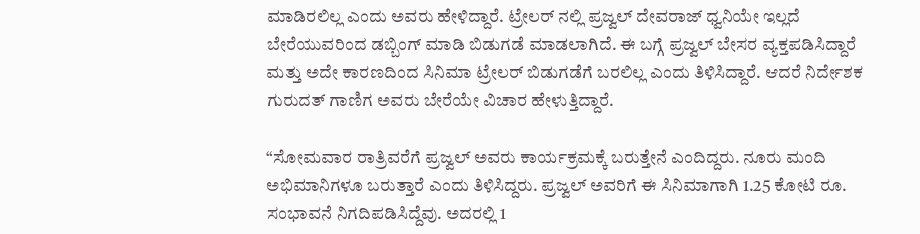ಮಾಡಿರಲಿಲ್ಲ ಎಂದು ಅವರು ಹೇಳಿದ್ದಾರೆ. ಟ್ರೇಲರ್ ನಲ್ಲಿ ಪ್ರಜ್ವಲ್ ದೇವರಾಜ್ ಧ್ವನಿಯೇ ಇಲ್ಲದೆ ಬೇರೆಯುವರಿಂದ ಡಬ್ಬಿಂಗ್ ಮಾಡಿ ಬಿಡುಗಡೆ ಮಾಡಲಾಗಿದೆ. ಈ ಬಗ್ಗೆ ಪ್ರಜ್ವಲ್ ಬೇಸರ ವ್ಯಕ್ತಪಡಿಸಿದ್ದಾರೆ ಮತ್ತು ಅದೇ ಕಾರಣದಿಂದ ಸಿನಿಮಾ ಟ್ರೇಲರ್ ಬಿಡುಗಡೆಗೆ ಬರಲಿಲ್ಲ ಎಂದು ತಿಳಿಸಿದ್ದಾರೆ. ಆದರೆ ನಿರ್ದೇಶಕ ಗುರುದತ್ ಗಾಣಿಗ ಅವರು ಬೇರೆಯೇ ವಿಚಾರ ಹೇಳುತ್ತಿದ್ದಾರೆ.

“ಸೋಮವಾರ ರಾತ್ರಿವರೆಗೆ ಪ್ರಜ್ವಲ್ ಅವರು ಕಾರ್ಯಕ್ರಮಕ್ಕೆ ಬರುತ್ತೇನೆ ಎಂದಿದ್ದರು. ನೂರು ಮಂದಿ ಅಭಿಮಾನಿಗಳೂ ಬರುತ್ತಾರೆ ಎಂದು ತಿಳಿಸಿದ್ದರು. ಪ್ರಜ್ವಲ್ ಅವರಿಗೆ ಈ ಸಿನಿಮಾಗಾಗಿ 1.25 ಕೋಟಿ ರೂ. ಸಂಭಾವನೆ ನಿಗದಿಪಡಿಸಿದ್ದೆವು. ಅದರಲ್ಲಿ 1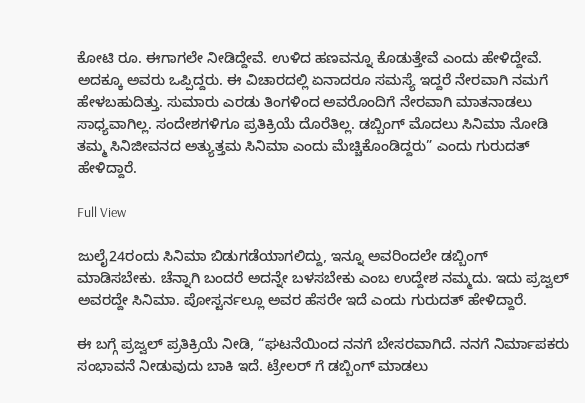ಕೋಟಿ ರೂ. ಈಗಾಗಲೇ ನೀಡಿದ್ದೇವೆ. ಉಳಿದ ಹಣವನ್ನೂ ಕೊಡುತ್ತೇವೆ ಎಂದು ಹೇಳಿದ್ದೇವೆ. ಅದಕ್ಕೂ ಅವರು ಒಪ್ಪಿದ್ದರು. ಈ ವಿಚಾರದಲ್ಲಿ ಏನಾದರೂ ಸಮಸ್ಯೆ ಇದ್ದರೆ ನೇರವಾಗಿ ನಮಗೆ ಹೇಳಬಹುದಿತ್ತು. ಸುಮಾರು ಎರಡು ತಿಂಗಳಿಂದ ಅವರೊಂದಿಗೆ ನೇರವಾಗಿ ಮಾತನಾಡಲು ಸಾಧ್ಯವಾಗಿಲ್ಲ. ಸಂದೇಶಗಳಿಗೂ ಪ್ರತಿಕ್ರಿಯೆ ದೊರೆತಿಲ್ಲ. ಡಬ್ಬಿಂಗ್ ಮೊದಲು ಸಿನಿಮಾ ನೋಡಿ ತಮ್ಮ ಸಿನಿಜೀವನದ ಅತ್ಯುತ್ತಮ ಸಿನಿಮಾ ಎಂದು ಮೆಚ್ಚಿಕೊಂಡಿದ್ದರು” ಎಂದು ಗುರುದತ್ ಹೇಳಿದ್ದಾರೆ.

Full View

ಜುಲೈ24ರಂದು ಸಿನಿಮಾ ಬಿಡುಗಡೆಯಾಗಲಿದ್ದು, ಇನ್ನೂ ಅವರಿಂದಲೇ ಡಬ್ಬಿಂಗ್ ಮಾಡಿಸಬೇಕು. ಚೆನ್ನಾಗಿ ಬಂದರೆ ಅದನ್ನೇ ಬಳಸಬೇಕು ಎಂಬ ಉದ್ದೇಶ ನಮ್ಮದು. ಇದು ಪ್ರಜ್ವಲ್ ಅವರದ್ದೇ ಸಿನಿಮಾ. ಪೋಸ್ಟರ್ನಲ್ಲೂ ಅವರ ಹೆಸರೇ ಇದೆ ಎಂದು ಗುರುದತ್ ಹೇಳಿದ್ದಾರೆ.

ಈ ಬಗ್ಗೆ ಪ್ರಜ್ವಲ್ ಪ್ರತಿಕ್ರಿಯೆ ನೀಡಿ, “ಘಟನೆಯಿಂದ ನನಗೆ ಬೇಸರವಾಗಿದೆ. ನನಗೆ ನಿರ್ಮಾಪಕರು ಸಂಭಾವನೆ ನೀಡುವುದು ಬಾಕಿ ಇದೆ. ಟ್ರೇಲರ್ ಗೆ ಡಬ್ಬಿಂಗ್ ಮಾಡಲು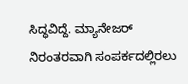ಸಿದ್ಧವಿದ್ದೆ. ಮ್ಯಾನೇಜರ್ ನಿರಂತರವಾಗಿ ಸಂಪರ್ಕದಲ್ಲಿರಲು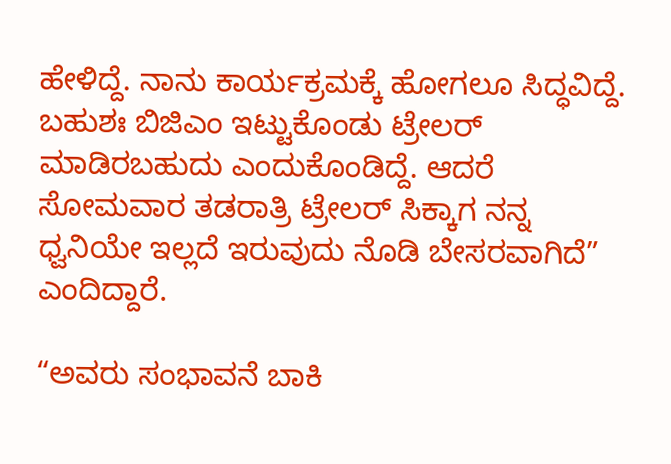ಹೇಳಿದ್ದೆ. ನಾನು ಕಾರ್ಯಕ್ರಮಕ್ಕೆ ಹೋಗಲೂ ಸಿದ್ಧವಿದ್ದೆ. ಬಹುಶಃ ಬಿಜಿಎಂ ಇಟ್ಟುಕೊಂಡು ಟ್ರೇಲರ್ ಮಾಡಿರಬಹುದು ಎಂದುಕೊಂಡಿದ್ದೆ. ಆದರೆ ಸೋಮವಾರ ತಡರಾತ್ರಿ ಟ್ರೇಲರ್ ಸಿಕ್ಕಾಗ ನನ್ನ ಧ್ವನಿಯೇ ಇಲ್ಲದೆ ಇರುವುದು ನೊಡಿ ಬೇಸರವಾಗಿದೆ” ಎಂದಿದ್ದಾರೆ.

“ಅವರು ಸಂಭಾವನೆ ಬಾಕಿ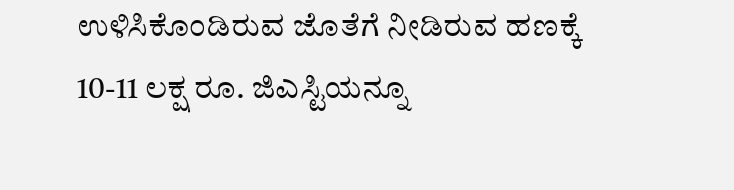ಉಳಿಸಿಕೊಂಡಿರುವ ಜೊತೆಗೆ ನೀಡಿರುವ ಹಣಕ್ಕೆ 10-11 ಲಕ್ಷ ರೂ. ಜಿಎಸ್ಟಿಯನ್ನೂ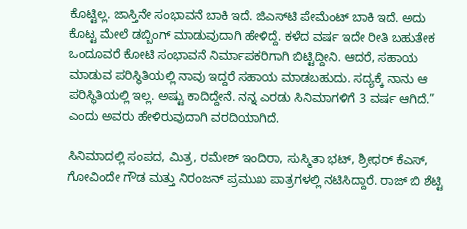ಕೊಟ್ಟಿಲ್ಲ. ಜಾಸ್ತಿನೇ ಸಂಭಾವನೆ ಬಾಕಿ ಇದೆ. ಜಿಎಸ್‌ಟಿ ಪೇಮೆಂಟ್ ಬಾಕಿ ಇದೆ. ಅದು ಕೊಟ್ಟ ಮೇಲೆ ಡಬ್ಬಿಂಗ್ ಮಾಡುವುದಾಗಿ ಹೇಳಿದ್ದೆ. ಕಳೆದ ವರ್ಷ ಇದೇ ರೀತಿ ಬಹುತೇಕ ಒಂದೂವರೆ ಕೋಟಿ ಸಂಭಾವನೆ ನಿರ್ಮಾಪಕರಿಗಾಗಿ ಬಿಟ್ಟಿದ್ದೀನಿ. ಆದರೆ, ಸಹಾಯ ಮಾಡುವ ಪರಿಸ್ಥಿತಿಯಲ್ಲಿ ನಾವು ಇದ್ದರೆ ಸಹಾಯ ಮಾಡಬಹುದು. ಸದ್ಯಕ್ಕೆ ನಾನು ಆ ಪರಿಸ್ಥಿತಿಯಲ್ಲಿ ಇಲ್ಲ. ಅಷ್ಟು ಕಾದಿದ್ದೇನೆ. ನನ್ನ ಎರಡು ಸಿನಿಮಾಗಳಿಗೆ 3 ವರ್ಷ ಆಗಿದೆ.” ಎಂದು ಅವರು ಹೇಳಿರುವುದಾಗಿ ವರದಿಯಾಗಿದೆ.

ಸಿನಿಮಾದಲ್ಲಿ ಸಂಪದ, ಮಿತ್ರ, ರಮೇಶ್ ಇಂದಿರಾ, ಸುಸ್ಮಿತಾ ಭಟ್, ಶ್ರೀಧರ್ ಕೆಎಸ್, ಗೋವಿಂದೇ ಗೌಡ ಮತ್ತು ನಿರಂಜನ್ ಪ್ರಮುಖ ಪಾತ್ರಗಳಲ್ಲಿ ನಟಿಸಿದ್ದಾರೆ. ರಾಜ್ ಬಿ ಶೆಟ್ಟಿ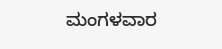ಮಂಗಳವಾರ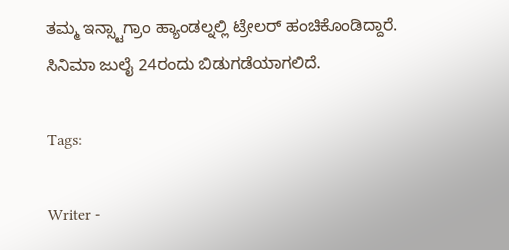ತಮ್ಮ ಇನ್ಸ್ಟಾಗ್ರಾಂ ಹ್ಯಾಂಡಲ್ನಲ್ಲಿ ಟ್ರೇಲರ್ ಹಂಚಿಕೊಂಡಿದ್ದಾರೆ. ಸಿನಿಮಾ ಜುಲೈ 24ರಂದು ಬಿಡುಗಡೆಯಾಗಲಿದೆ.

Tags:

Writer -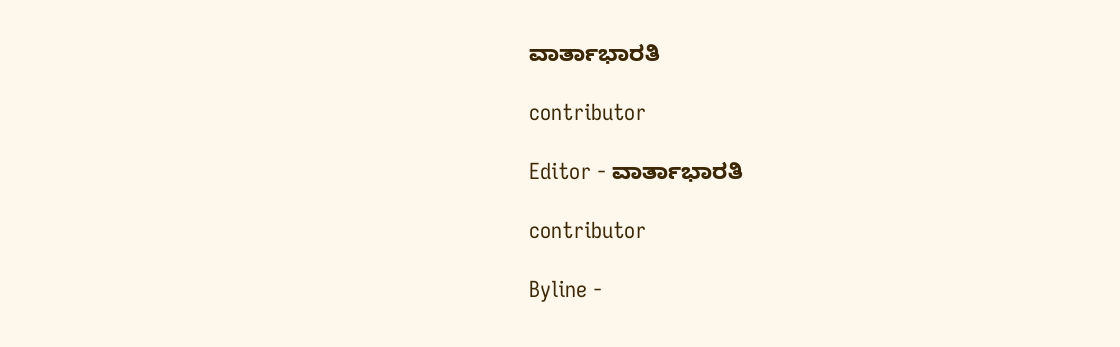ವಾರ್ತಾಭಾರತಿ

contributor

Editor - ವಾರ್ತಾಭಾರತಿ

contributor

Byline -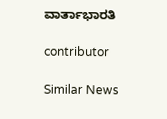ವಾರ್ತಾಭಾರತಿ

contributor

Similar News